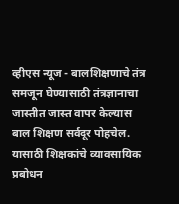व्हीएस न्यूज - बालशिक्षणाचे तंत्र समजून घेण्यासाठी तंत्रज्ञानाचा जास्तीत जास्त वापर केल्यास बाल शिक्षण सर्वदूर पोहचेल. यासाठी शिक्षकांचे व्यावसायिक प्रबोधन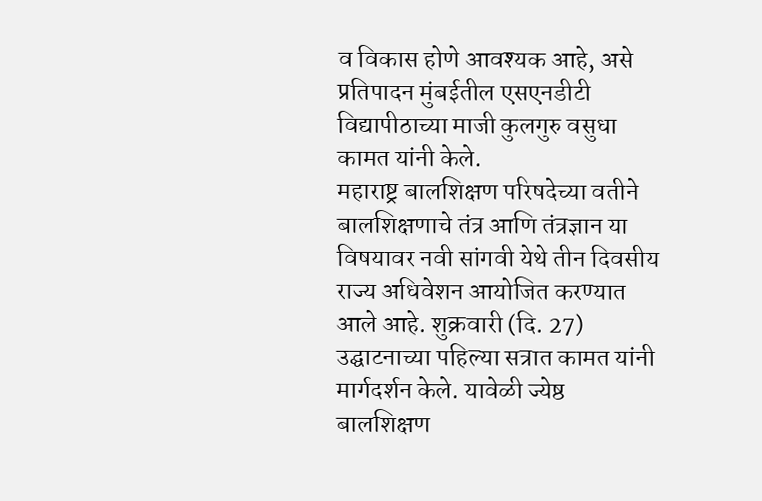व विकास होणे आवश्यक आहे, असे प्रतिपादन मुंबईतील एसएनडीटी विद्यापीठाच्या माजी कुलगुरु वसुधा कामत यांनी केले.
महाराष्ट्र बालशिक्षण परिषदेच्या वतीने बालशिक्षणाचे तंत्र आणि तंत्रज्ञान या विषयावर नवी सांगवी येथे तीन दिवसीय राज्य अधिवेशन आयोजित करण्यात आले आहे. शुक्रवारी (दि. 27) उद्घाटनाच्या पहिल्या सत्रात कामत यांनी मार्गदर्शन केले. यावेळी ज्येष्ठ बालशिक्षण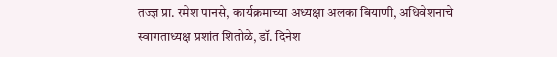तज्ज्ञ प्रा. रमेश पानसे, कार्यक्रमाच्या अध्यक्षा अलका बियाणी, अधिवेशनाचे स्वागताध्यक्ष प्रशांत शितोळे, डॉ. दिनेश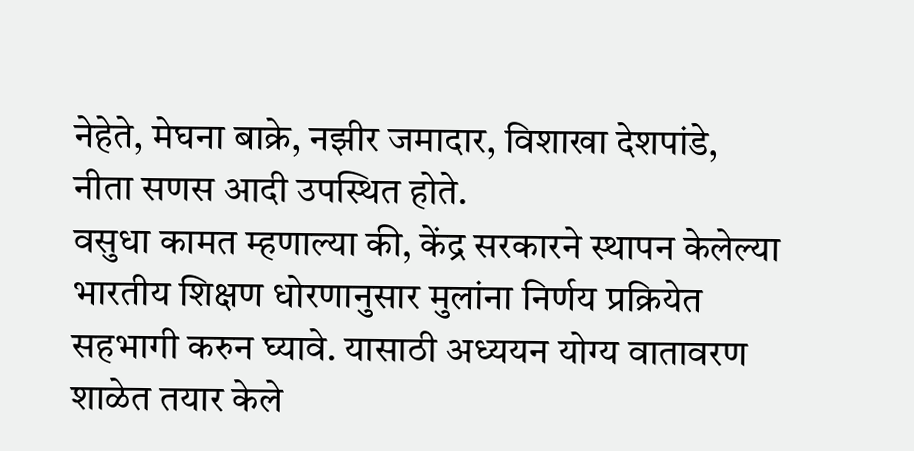नेहेते, मेघना बाक्रे, नझीर जमादार, विशाखा देशपांडे, नीता सणस आदी उपस्थित होते.
वसुधा कामत म्हणाल्या की, केंद्र सरकारने स्थापन केलेल्या भारतीय शिक्षण धोरणानुसार मुलांना निर्णय प्रक्रियेत सहभागी करुन घ्यावे. यासाठी अध्ययन योग्य वातावरण शाळेत तयार केले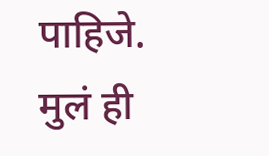पाहिजे. मुलं ही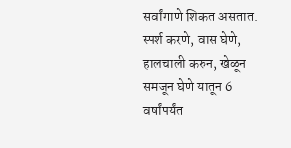सर्वांगाणे शिकत असतात. स्पर्श करणे, वास घेणे, हालचाली करुन, खेळून समजून घेणे यातून 6 वर्षांपर्यंत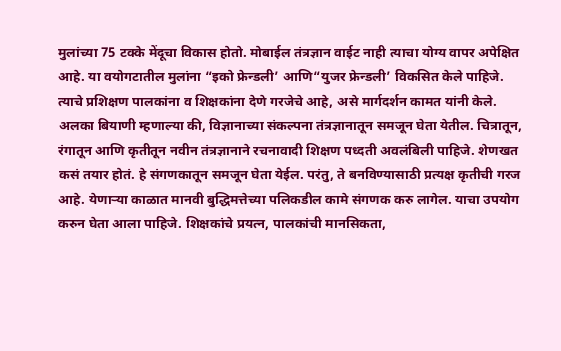मुलांच्या 75 टक्के मेंदूचा विकास होतो. मोबाईल तंत्रज्ञान वाईट नाही त्याचा योग्य वापर अपेक्षित आहे. या वयोगटातील मुलांना “इको फ्रेन्डली’ आणि“युजर फ्रेन्डली’ विकसित केले पाहिजे. त्याचे प्रशिक्षण पालकांना व शिक्षकांना देणे गरजेचे आहे, असे मार्गदर्शन कामत यांनी केले.
अलका बियाणी म्हणाल्या की, विज्ञानाच्या संकल्पना तंत्रज्ञानातून समजून घेता येतील. चित्रातून, रंगातून आणि कृतीतून नवीन तंत्रज्ञानाने रचनावादी शिक्षण पध्दती अवलंबिली पाहिजे. शेणखत कसं तयार होतं. हे संगणकातून समजून घेता येईल. परंतु, ते बनविण्यासाठी प्रत्यक्ष कृतीची गरज आहे. येणाऱ्या काळात मानवी बुद्धिमत्तेच्या पलिकडील कामे संगणक करु लागेल. याचा उपयोग करुन घेता आला पाहिजे. शिक्षकांचे प्रयत्न, पालकांची मानसिकता,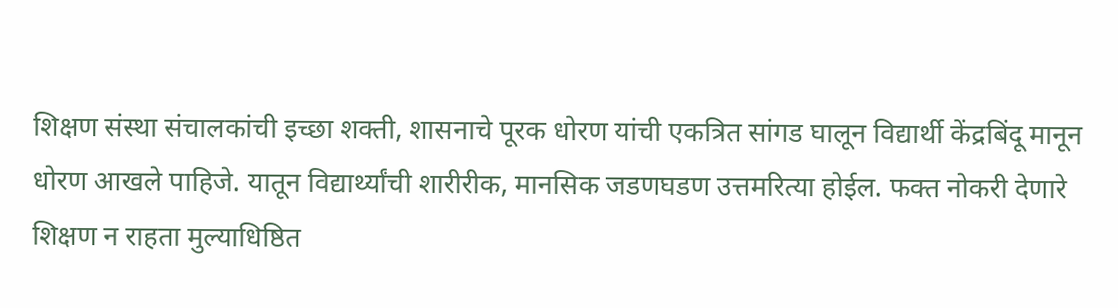शिक्षण संस्था संचालकांची इच्छा शक्ती, शासनाचे पूरक धोरण यांची एकत्रित सांगड घालून विद्यार्थी केंद्रबिंदू मानून धोरण आखले पाहिजे. यातून विद्यार्थ्यांची शारीरीक, मानसिक जडणघडण उत्तमरित्या होईल. फक्त नोकरी देणारे शिक्षण न राहता मुल्याधिष्ठित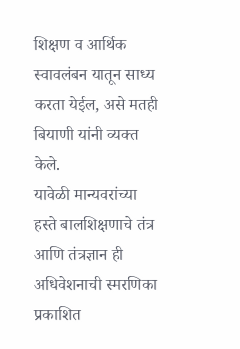शिक्षण व आर्थिक स्वावलंबन यातून साध्य करता येईल, असे मतही बियाणी यांनी व्यक्त केले.
यावेळी मान्यवरांच्या हस्ते बालशिक्षणाचे तंत्र आणि तंत्रज्ञान ही अधिवेशनाची स्मरणिका प्रकाशित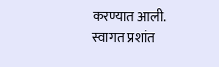करण्यात आली. स्वागत प्रशांत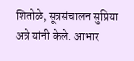शितोळे, सूत्रसंचालन सुप्रिया अत्रे यांनी केले. आभार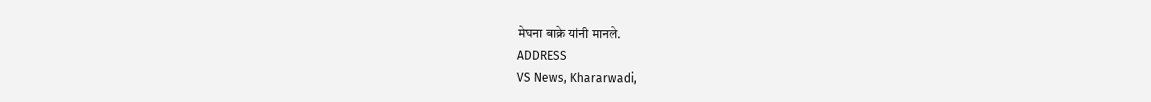मेघना बाक्रे यांनी मानले.
ADDRESS
VS News, Khararwadi,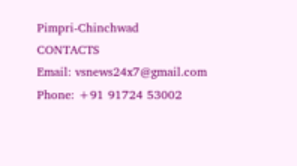Pimpri-Chinchwad
CONTACTS
Email: vsnews24x7@gmail.com
Phone: +91 91724 53002